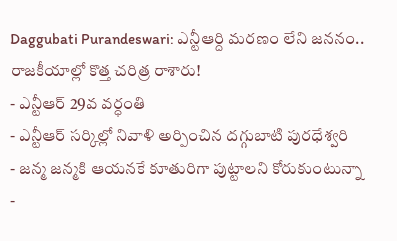Daggubati Purandeswari: ఎన్టీఆర్ది మరణం లేని జననం.. రాజకీయాల్లో కొత్త చరిత్ర రాశారు!
- ఎన్టీఆర్ 29వ వర్ధంతి
- ఎన్టీఆర్ సర్కిల్లో నివాళి అర్పించిన దగ్గుబాటి పురధేశ్వరి
- జన్మ జన్మకి ఆయనకే కూతురిగా పుట్టాలని కోరుకుంటున్నా
-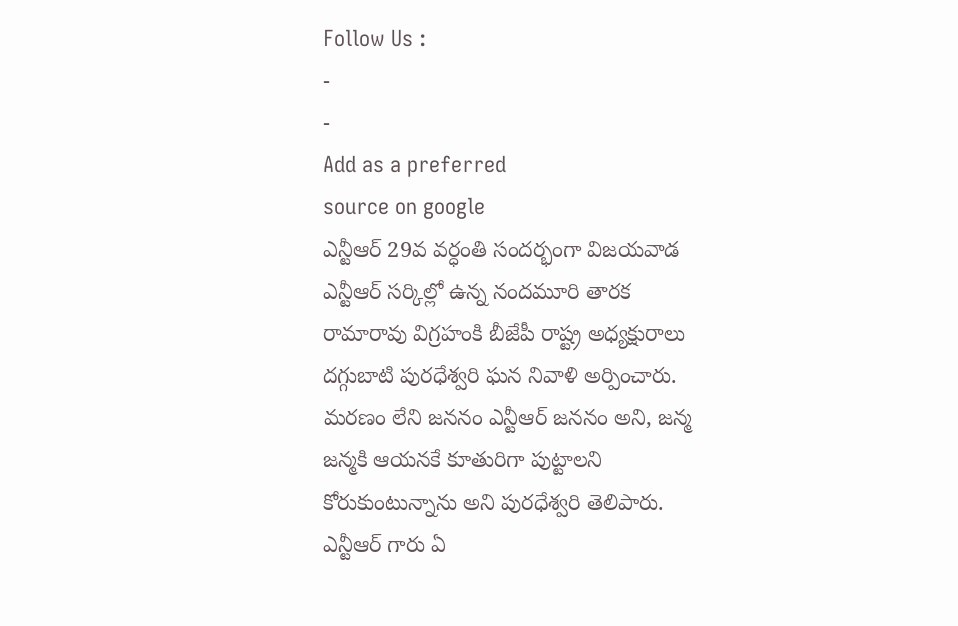Follow Us :
-
-
Add as a preferred
source on google
ఎన్టీఆర్ 29వ వర్ధంతి సందర్భంగా విజయవాడ ఎన్టీఆర్ సర్కిల్లో ఉన్న నందమూరి తారక రామారావు విగ్రహంకి బీజేపీ రాష్ట్ర అధ్యక్షురాలు దగ్గుబాటి పురధేశ్వరి ఘన నివాళి అర్పించారు. మరణం లేని జననం ఎన్టీఆర్ జననం అని, జన్మ జన్మకి ఆయనకే కూతురిగా పుట్టాలని కోరుకుంటున్నాను అని పురధేశ్వరి తెలిపారు. ఎన్టీఆర్ గారు ఏ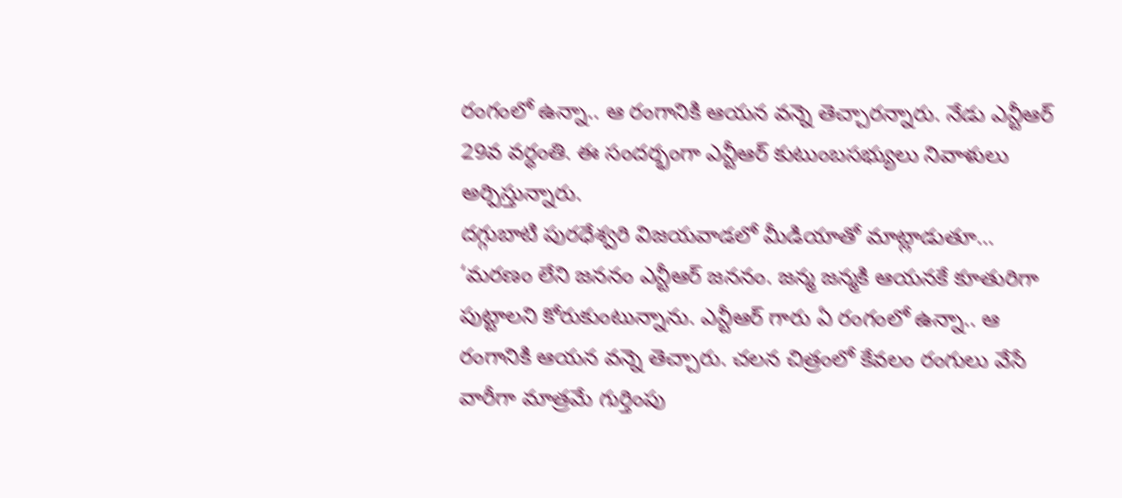రంగంలో ఉన్నా.. ఆ రంగానికి ఆయన వన్నె తెచ్చారన్నారు. నేడు ఎన్టీఆర్ 29వ వర్ధంతి. ఈ సందర్భంగా ఎన్టీఆర్ కుటుంబసభ్యులు నివాళులు అర్పిస్తున్నారు.
దగ్గుబాటి పురధేశ్వరి విజయవాడలో మీడియాతో మాట్లాడుతూ… ‘మరణం లేని జననం ఎన్టీఆర్ జననం. జన్మ జన్మకి ఆయనకే కూతురిగా పుట్టాలని కోరుకుంటున్నాను. ఎన్టీఆర్ గారు ఏ రంగంలో ఉన్నా.. ఆ రంగానికి ఆయన వన్నె తెచ్చారు. చలన చిత్రంలో కేవలం రంగులు వేసే వారీగా మాత్రమే గుర్తింపు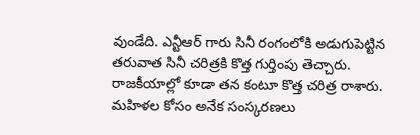వుండేది. ఎన్టీఆర్ గారు సినీ రంగంలోకి అడుగుపెట్టిన తరువాత సినీ చరిత్రకి కొత్త గుర్తింపు తెచ్చారు. రాజకీయాల్లో కూడా తన కంటూ కొత్త చరిత్ర రాశారు. మహిళల కోసం అనేక సంస్కరణలు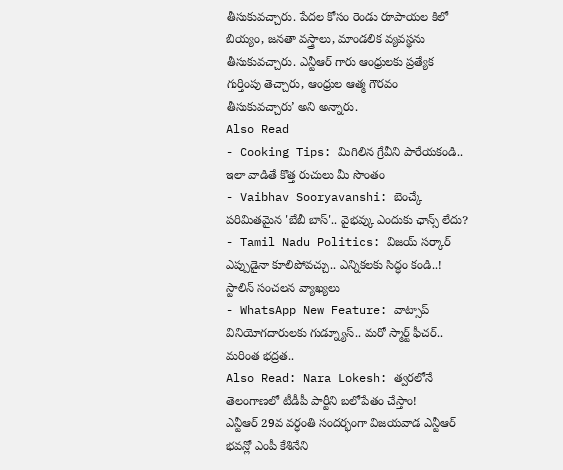తీసుకువచ్చారు. పేదల కోసం రెండు రూపాయల కిలో బియ్యం, జనతా వస్త్రాలు, మాండలిక వ్యవస్థను తీసుకువచ్చారు. ఎన్టీఆర్ గారు ఆంధ్రులకు ప్రత్యేక గుర్తింపు తెచ్చారు, ఆంధ్రుల ఆత్మ గౌరవం తీసుకువచ్చారు’ అని అన్నారు.
Also Read
- Cooking Tips: మిగిలిన గ్రేవీని పారేయకండి.. ఇలా వాడితే కొత్త రుచులు మీ సొంతం
- Vaibhav Sooryavanshi: బెంచ్కే పరిమితమైన 'బేబీ బాస్'.. వైభవ్కు ఎందుకు ఛాన్స్ లేదు?
- Tamil Nadu Politics: విజయ్ సర్కార్ ఎప్పుడైనా కూలిపోవచ్చు.. ఎన్నికలకు సిద్ధం కండి..! స్టాలిన్ సంచలన వ్యాఖ్యలు
- WhatsApp New Feature: వాట్సాప్ వినియోగదారులకు గుడ్న్యూస్.. మరో స్మార్ట్ ఫీచర్.. మరింత భద్రత..
Also Read: Nara Lokesh: త్వరలోనే తెలంగాణలో టీడీపీ పార్టీని బలోపేతం చేస్తాం!
ఎన్టీఆర్ 29వ వర్ధంతి సందర్భంగా విజయవాడ ఎన్టీఆర్ భవన్లో ఎంపీ కేశినేని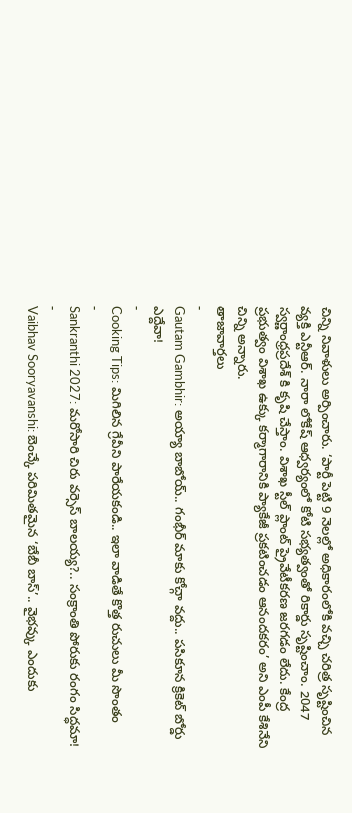చిన్ని నివాళులు అర్పించారు. ‘పార్టీ పెట్టి 9 నెలల్లో అధికారంలోకి వచ్చి చరిత్ర సృష్టించిన వ్యక్తి ఎన్టీఆర్. నారా లోకేష్ ఆధ్వర్యంలో కోటి సభ్యత్వంతో రికార్డు సృష్టించాం. 2047 స్వర్ణాంధ్రప్రదేశ్ కి కృషి చేస్తాం. విశాఖ స్టీల్ ప్లాంట్ ప్రైవేటీకరణ జరగడం లేదు. కేంద్ర ప్రభుత్వం విశాఖ ఉక్కు కర్మాగారానికి ప్యాకేజీ ప్రకటించడం ఆనందకరం’ అని ఎంపీ కేశినేని చిన్ని అన్నారు.
తాజావార్తలు
-
Gautam Gambhir: అయ్యా బాబోయ్.. గంభీర్ మాకు కోచ్గా వద్దు.. పసికూన క్రికెట్ బోర్డు ఎద్దేవా!
-
Cooking Tips: మిగిలిన గ్రేవీని పారేయకండి.. ఇలా వాడితే కొత్త రుచులు మీ సొంతం
-
Sankranthi 2027: మరోసారి చిరు వర్సెస్ బాలయ్య?.. సంక్రాంతి పోరుకు రంగం సిద్ధమా!
-
Vaibhav Sooryavanshi: బెంచ్కే పరిమితమైన ‘బేబీ బాస్’.. వైభవ్కు ఎందుకు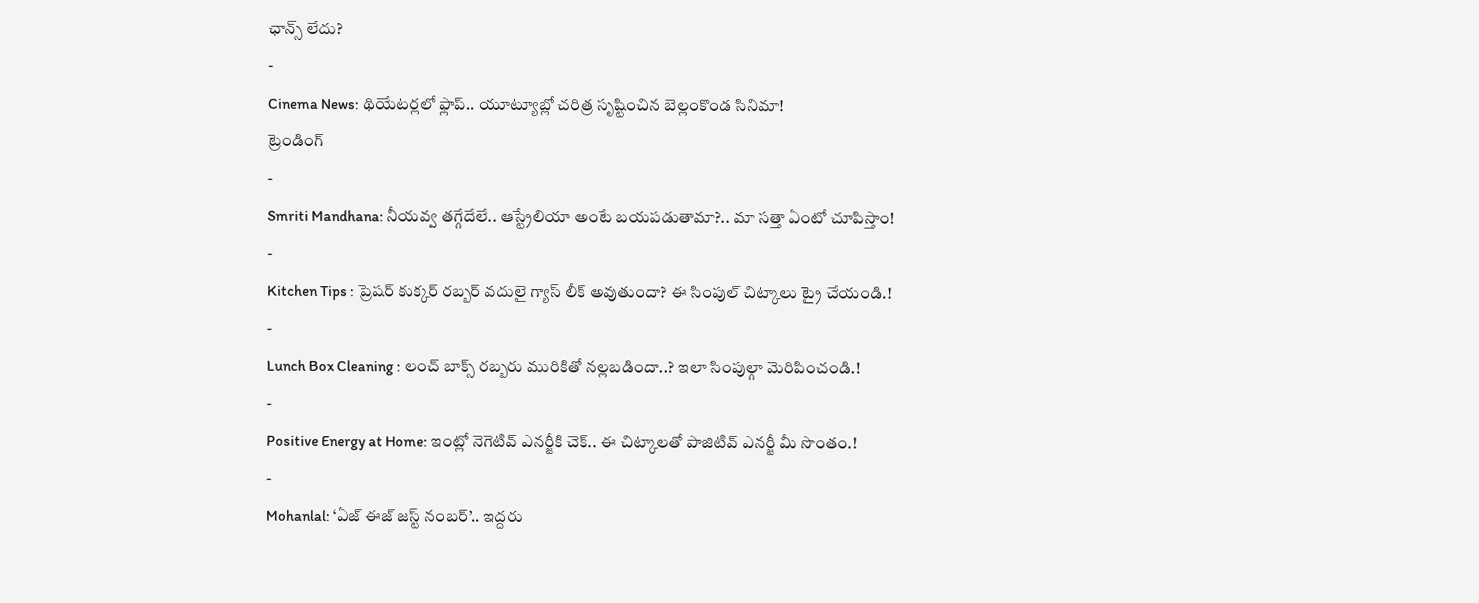ఛాన్స్ లేదు?
-
Cinema News: థియేటర్లలో ఫ్లాప్.. యూట్యూబ్లో చరిత్ర సృష్టించిన బెల్లంకొండ సినిమా!
ట్రెండింగ్
-
Smriti Mandhana: నీయవ్వ తగ్గేదేలే.. ఆస్ట్రేలియా అంటే బయపడుతామా?.. మా సత్తా ఏంటో చూపిస్తాం!
-
Kitchen Tips : ప్రెషర్ కుక్కర్ రబ్బర్ వదులై గ్యాస్ లీక్ అవుతుందా? ఈ సింపుల్ చిట్కాలు ట్రై చేయండి.!
-
Lunch Box Cleaning : లంచ్ బాక్స్ రబ్బరు మురికితో నల్లబడిందా..? ఇలా సింపుల్గా మెరిపించండి.!
-
Positive Energy at Home: ఇంట్లో నెగెటివ్ ఎనర్జీకి చెక్.. ఈ చిట్కాలతో పాజిటివ్ ఎనర్జీ మీ సొంతం.!
-
Mohanlal: ‘ఏజ్ ఈజ్ జస్ట్ నంబర్’.. ఇద్దరు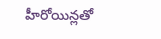హీరోయిన్లతో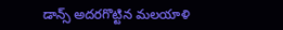డాన్స్ అదరగొట్టిన మలయాళి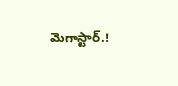మెగాస్టార్.!